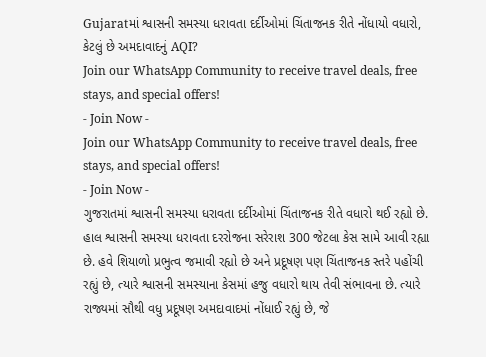Gujaratમાં શ્વાસની સમસ્યા ધરાવતા દર્દીઓમાં ચિંતાજનક રીતે નોંધાયો વધારો, કેટલું છે અમદાવાદનું AQI?
Join our WhatsApp Community to receive travel deals, free stays, and special offers!
- Join Now -
Join our WhatsApp Community to receive travel deals, free stays, and special offers!
- Join Now -
ગુજરાતમાં શ્વાસની સમસ્યા ધરાવતા દર્દીઓમાં ચિંતાજનક રીતે વધારો થઈ રહ્યો છે. હાલ શ્વાસની સમસ્યા ધરાવતા દરરોજના સરેરાશ 300 જેટલા કેસ સામે આવી રહ્યા છે. હવે શિયાળો પ્રભુત્વ જમાવી રહ્યો છે અને પ્રદૂષણ પણ ચિંતાજનક સ્તરે પહોંચી રહ્યું છે, ત્યારે શ્વાસની સમસ્યાના કેસમાં હજુ વધારો થાય તેવી સંભાવના છે. ત્યારે રાજ્યમાં સૌથી વધુ પ્રદૂષણ અમદાવાદમાં નોંધાઈ રહ્યું છે, જે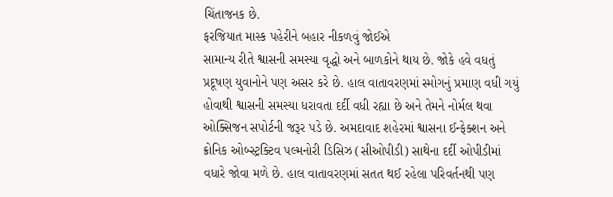ચિંતાજનક છે.
ફરજિયાત માસ્ક પહેરીને બહાર નીકળવું જોઈએ
સામાન્ય રીતે શ્વાસની સમસ્યા વૃદ્ધો અને બાળકોને થાય છે. જોકે હવે વધતું પ્રદૂષણ યુવાનોને પણ અસર કરે છે. હાલ વાતાવરણમાં સ્મોગનું પ્રમાણ વધી ગયું હોવાથી શ્વાસની સમસ્યા ધરાવતા દર્દી વધી રહ્યા છે અને તેમને નોર્મલ થવા ઓક્સિજન સપોર્ટની જરૂર પડે છે. અમદાવાદ શહેરમાં શ્વાસના ઈન્ફેક્શન અને ક્રોનિક ઓબ્સ્ટ્રક્ટિવ પલ્મનોરી ડિસિઝ (સીઓપીડી) સાથેના દર્દી ઓપીડીમાં વધારે જોવા મળે છે. હાલ વાતાવરણમાં સતત થઈ રહેલા પરિવર્તનથી પણ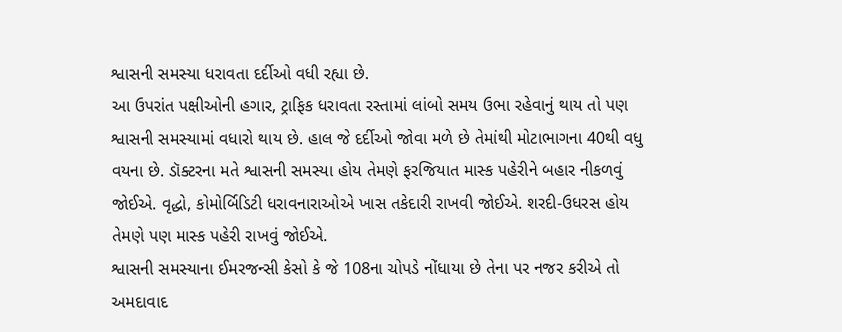શ્વાસની સમસ્યા ધરાવતા દર્દીઓ વધી રહ્યા છે.
આ ઉપરાંત પક્ષીઓની હગાર, ટ્રાફિક ધરાવતા રસ્તામાં લાંબો સમય ઉભા રહેવાનું થાય તો પણ શ્વાસની સમસ્યામાં વધારો થાય છે. હાલ જે દર્દીઓ જોવા મળે છે તેમાંથી મોટાભાગના 40થી વધુ વયના છે. ડૉક્ટરના મતે શ્વાસની સમસ્યા હોય તેમણે ફરજિયાત માસ્ક પહેરીને બહાર નીકળવું જોઈએ. વૃદ્ધો, કોમોર્બિડિટી ધરાવનારાઓએ ખાસ તકેદારી રાખવી જોઈએ. શરદી-ઉધરસ હોય તેમણે પણ માસ્ક પહેરી રાખવું જોઈએ.
શ્વાસની સમસ્યાના ઈમરજન્સી કેસો કે જે 108ના ચોપડે નોંધાયા છે તેના પર નજર કરીએ તો અમદાવાદ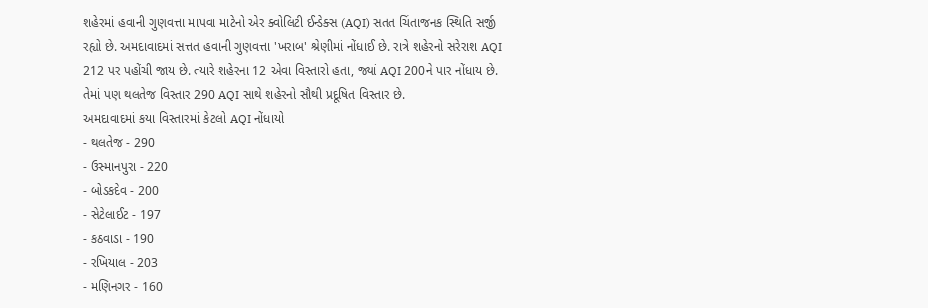શહેરમાં હવાની ગુણવત્તા માપવા માટેનો એર ક્વોલિટી ઈન્ડેક્સ (AQI) સતત ચિંતાજનક સ્થિતિ સર્જી રહ્યો છે. અમદાવાદમાં સત્તત હવાની ગુણવત્તા 'ખરાબ' શ્રેણીમાં નોંધાઈ છે. રાત્રે શહેરનો સરેરાશ AQI 212 પર પહોંચી જાય છે. ત્યારે શહેરના 12 એવા વિસ્તારો હતા, જ્યાં AQI 200ને પાર નોંધાય છે. તેમાં પણ થલતેજ વિસ્તાર 290 AQI સાથે શહેરનો સૌથી પ્રદૂષિત વિસ્તાર છે.
અમદાવાદમાં કયા વિસ્તારમાં કેટલો AQI નોંધાયો
- થલતેજ - 290
- ઉસ્માનપુરા - 220
- બોડકદેવ - 200
- સેટેલાઈટ - 197
- કઠવાડા - 190
- રખિયાલ - 203
- મણિનગર - 160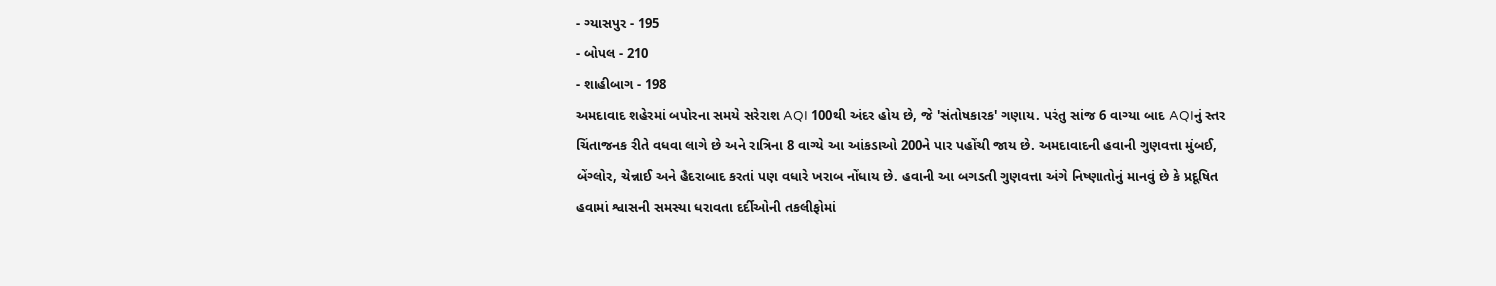- ગ્યાસપુર - 195
- બોપલ - 210
- શાહીબાગ - 198
અમદાવાદ શહેરમાં બપોરના સમયે સરેરાશ AQI 100થી અંદર હોય છે, જે 'સંતોષકારક' ગણાય. પરંતુ સાંજ 6 વાગ્યા બાદ AQIનું સ્તર ચિંતાજનક રીતે વધવા લાગે છે અને રાત્રિના 8 વાગ્યે આ આંકડાઓ 200ને પાર પહોંચી જાય છે. અમદાવાદની હવાની ગુણવત્તા મુંબઈ, બેંગ્લોર, ચેન્નાઈ અને હૈદરાબાદ કરતાં પણ વધારે ખરાબ નોંધાય છે. હવાની આ બગડતી ગુણવત્તા અંગે નિષ્ણાતોનું માનવું છે કે પ્રદૂષિત હવામાં શ્વાસની સમસ્યા ધરાવતા દર્દીઓની તકલીફોમાં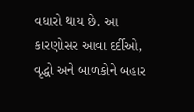વધારો થાય છે. આ કારણોસર આવા દર્દીઓ, વૃદ્ધો અને બાળકોને બહાર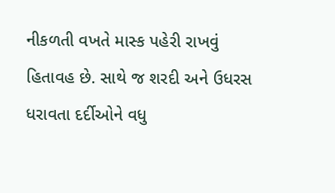નીકળતી વખતે માસ્ક પહેરી રાખવું હિતાવહ છે. સાથે જ શરદી અને ઉધરસ ધરાવતા દર્દીઓને વધુ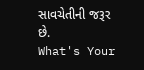સાવચેતીની જરૂર છે.
What's Your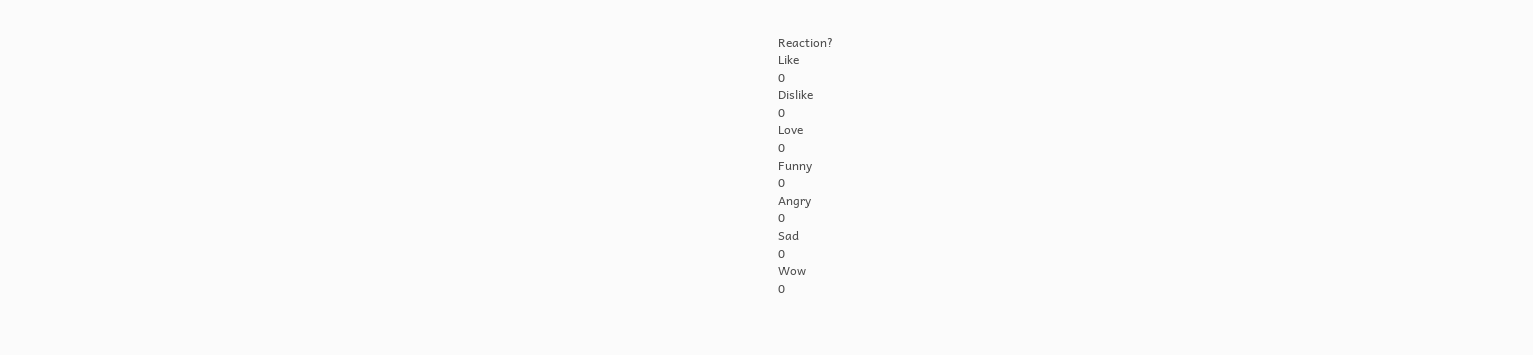Reaction?
Like
0
Dislike
0
Love
0
Funny
0
Angry
0
Sad
0
Wow
0